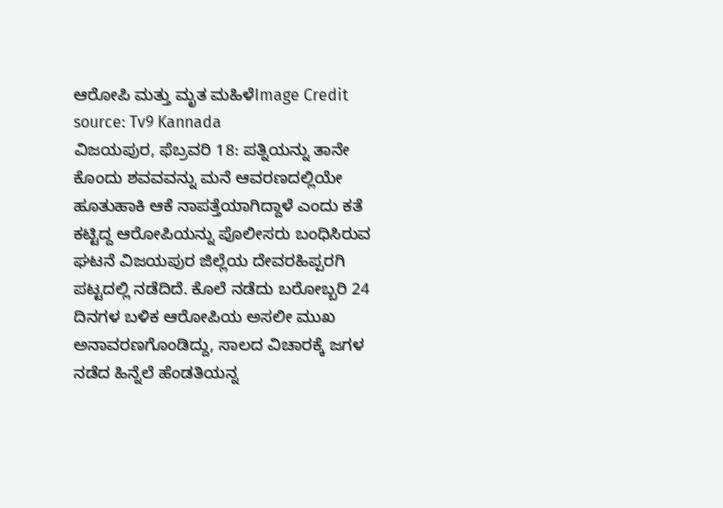ಆರೋಪಿ ಮತ್ತು ಮೃತ ಮಹಿಳೆImage Credit source: Tv9 Kannada
ವಿಜಯಪುರ, ಫೆಬ್ರವರಿ 18: ಪತ್ನಿಯನ್ನು ತಾನೇ ಕೊಂದು ಶವವವನ್ನು ಮನೆ ಆವರಣದಲ್ಲಿಯೇ ಹೂತುಹಾಕಿ ಆಕೆ ನಾಪತ್ತೆಯಾಗಿದ್ದಾಳೆ ಎಂದು ಕತೆ ಕಟ್ಟಿದ್ದ ಆರೋಪಿಯನ್ನು ಪೊಲೀಸರು ಬಂಧಿಸಿರುವ ಘಟನೆ ವಿಜಯಪುರ ಜಿಲ್ಲೆಯ ದೇವರಹಿಪ್ಪರಗಿ ಪಟ್ಟದಲ್ಲಿ ನಡೆದಿದೆ. ಕೊಲೆ ನಡೆದು ಬರೋಬ್ಬರಿ 24 ದಿನಗಳ ಬಳಿಕ ಆರೋಪಿಯ ಅಸಲೀ ಮುಖ ಅನಾವರಣಗೊಂಡಿದ್ದು, ಸಾಲದ ವಿಚಾರಕ್ಕೆ ಜಗಳ ನಡೆದ ಹಿನ್ನೆಲೆ ಹೆಂಡತಿಯನ್ನ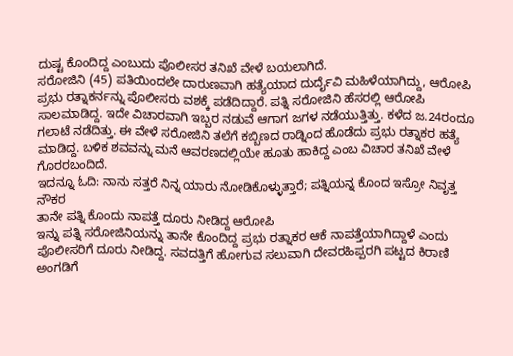ದುಷ್ಟ ಕೊಂದಿದ್ದ ಎಂಬುದು ಪೊಲೀಸರ ತನಿಖೆ ವೇಳೆ ಬಯಲಾಗಿದೆ.
ಸರೋಜಿನಿ (45) ಪತಿಯಿಂದಲೇ ದಾರುಣವಾಗಿ ಹತ್ಯೆಯಾದ ದುರ್ದೈವಿ ಮಹಿಳೆಯಾಗಿದ್ದು, ಆರೋಪಿ ಪ್ರಭು ರತ್ನಾಕರ್ನನ್ನು ಪೊಲೀಸರು ವಶಕ್ಕೆ ಪಡೆದಿದ್ದಾರೆ. ಪತ್ನಿ ಸರೋಜಿನಿ ಹೆಸರಲ್ಲಿ ಆರೋಪಿ ಸಾಲಮಾಡಿದ್ದ. ಇದೇ ವಿಚಾರವಾಗಿ ಇಬ್ಬರ ನಡುವೆ ಆಗಾಗ ಜಗಳ ನಡೆಯುತ್ತಿತ್ತು. ಕಳೆದ ಜ.24ರಂದೂ ಗಲಾಟೆ ನಡೆದಿತ್ತು. ಈ ವೇಳೆ ಸರೋಜಿನಿ ತಲೆಗೆ ಕಬ್ಬಿಣದ ರಾಡ್ನಿಂದ ಹೊಡೆದು ಪ್ರಭು ರತ್ನಾಕರ ಹತ್ಯೆ ಮಾಡಿದ್ದ. ಬಳಿಕ ಶವವನ್ನು ಮನೆ ಆವರಣದಲ್ಲಿಯೇ ಹೂತು ಹಾಕಿದ್ದ ಎಂಬ ವಿಚಾರ ತನಿಖೆ ವೇಳೆ ಗೊರರಬಂದಿದೆ.
ಇದನ್ನೂ ಓದಿ: ನಾನು ಸತ್ತರೆ ನಿನ್ನ ಯಾರು ನೋಡಿಕೊಳ್ಳುತ್ತಾರೆ; ಪತ್ನಿಯನ್ನ ಕೊಂದ ಇಸ್ರೋ ನಿವೃತ್ತ ನೌಕರ
ತಾನೇ ಪತ್ನಿ ಕೊಂದು ನಾಪತ್ತೆ ದೂರು ನೀಡಿದ್ದ ಆರೋಪಿ
ಇನ್ನು ಪತ್ನಿ ಸರೋಜಿನಿಯನ್ನು ತಾನೇ ಕೊಂದಿದ್ದ ಪ್ರಭು ರತ್ನಾಕರ ಆಕೆ ನಾಪತ್ತೆಯಾಗಿದ್ದಾಳೆ ಎಂದು ಪೊಲೀಸರಿಗೆ ದೂರು ನೀಡಿದ್ದ. ಸವದತ್ತಿಗೆ ಹೋಗುವ ಸಲುವಾಗಿ ದೇವರಹಿಪ್ಪರಗಿ ಪಟ್ಟದ ಕಿರಾಣಿ ಅಂಗಡಿಗೆ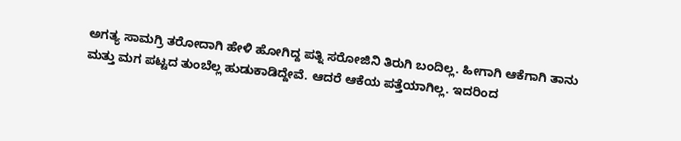ಅಗತ್ಯ ಸಾಮಗ್ರಿ ತರೋದಾಗಿ ಹೇಳಿ ಹೋಗಿದ್ದ ಪತ್ನಿ ಸರೋಜಿನಿ ತಿರುಗಿ ಬಂದಿಲ್ಲ. ಹೀಗಾಗಿ ಆಕೆಗಾಗಿ ತಾನು ಮತ್ತು ಮಗ ಪಟ್ಟದ ತುಂಬೆಲ್ಲ ಹುಡುಕಾಡಿದ್ದೇವೆ. ಆದರೆ ಆಕೆಯ ಪತ್ತೆಯಾಗಿಲ್ಲ. ಇದರಿಂದ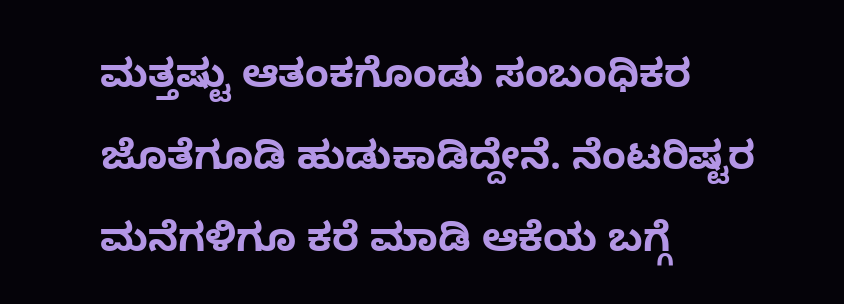ಮತ್ತಷ್ಟು ಆತಂಕಗೊಂಡು ಸಂಬಂಧಿಕರ ಜೊತೆಗೂಡಿ ಹುಡುಕಾಡಿದ್ದೇನೆ. ನೆಂಟರಿಷ್ಟರ ಮನೆಗಳಿಗೂ ಕರೆ ಮಾಡಿ ಆಕೆಯ ಬಗ್ಗೆ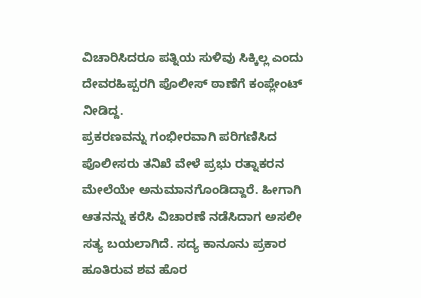ವಿಚಾರಿಸಿದರೂ ಪತ್ನಿಯ ಸುಳಿವು ಸಿಕ್ಕಿಲ್ಲ ಎಂದು ದೇವರಹಿಪ್ಪರಗಿ ಪೊಲೀಸ್ ಠಾಣೆಗೆ ಕಂಪ್ಲೇಂಟ್ ನೀಡಿದ್ದ.
ಪ್ರಕರಣವನ್ನು ಗಂಭೀರವಾಗಿ ಪರಿಗಣಿಸಿದ ಪೊಲೀಸರು ತನಿಖೆ ವೇಳೆ ಪ್ರಭು ರತ್ನಾಕರನ ಮೇಲೆಯೇ ಅನುಮಾನಗೊಂಡಿದ್ದಾರೆ. ಹೀಗಾಗಿ ಆತನನ್ನು ಕರೆಸಿ ವಿಚಾರಣೆ ನಡೆಸಿದಾಗ ಅಸಲೀ ಸತ್ಯ ಬಯಲಾಗಿದೆ. ಸದ್ಯ ಕಾನೂನು ಪ್ರಕಾರ ಹೂತಿರುವ ಶವ ಹೊರ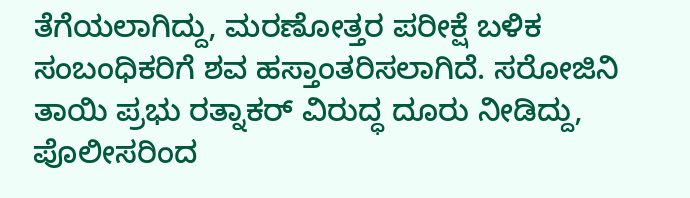ತೆಗೆಯಲಾಗಿದ್ದು, ಮರಣೋತ್ತರ ಪರೀಕ್ಷೆ ಬಳಿಕ ಸಂಬಂಧಿಕರಿಗೆ ಶವ ಹಸ್ತಾಂತರಿಸಲಾಗಿದೆ. ಸರೋಜಿನಿ ತಾಯಿ ಪ್ರಭು ರತ್ನಾಕರ್ ವಿರುದ್ಧ ದೂರು ನೀಡಿದ್ದು, ಪೊಲೀಸರಿಂದ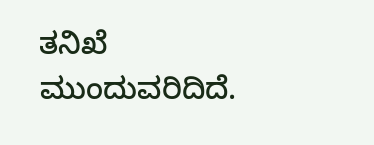ತನಿಖೆ ಮುಂದುವರಿದಿದೆ.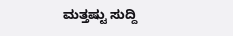ಮತ್ತಷ್ಟು ಸುದ್ದಿ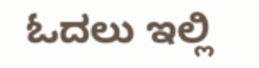ಓದಲು ಇಲ್ಲಿ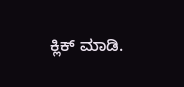ಕ್ಲಿಕ್ ಮಾಡಿ.